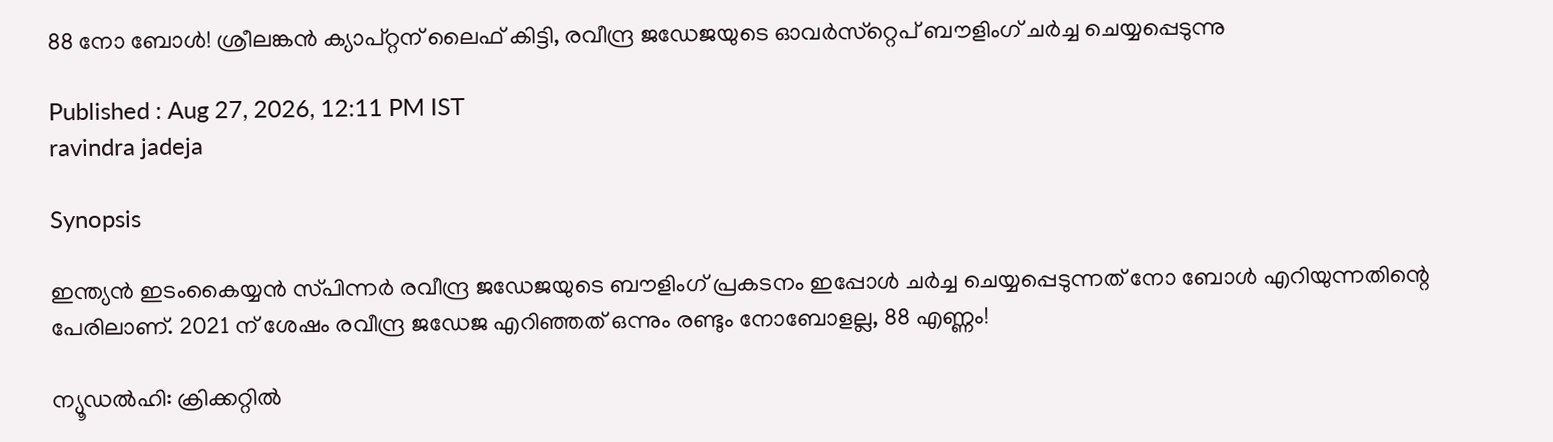88 നോ ബോള്‍! ശ്രീലങ്കന്‍ ക്യാപ്‌റ്റന്‌ ലൈഫ്‌ കിട്ടി, രവീന്ദ്ര ജഡേജയുടെ ഓവര്‍സ്‌റ്റെപ്‌ ബൗളിംഗ്‌ ചര്‍ച്ച ചെയ്യപ്പെടുന്നു

Published : Aug 27, 2026, 12:11 PM IST
ravindra jadeja

Synopsis

ഇന്ത്യന്‍ ഇടംകൈയ്യന്‍ സ്‌പിന്നര്‍ രവീന്ദ്ര ജഡേജയുടെ ബൗളിംഗ്‌ പ്രകടനം ഇപ്പോള്‍ ചര്‍ച്ച ചെയ്യപ്പെടുന്നത്‌ നോ ബോള്‍ എറിയുന്നതിന്റെ പേരിലാണ്‌. 2021 ന്‌ ശേഷം രവീന്ദ്ര ജഡേജ എറിഞ്ഞത്‌ ഒന്നും രണ്ടും നോബോളല്ല, 88 എണ്ണം!

ന്യൂഡല്‍ഹി: ക്രിക്കറ്റില്‍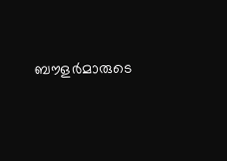ബൗളര്‍മാരുടെ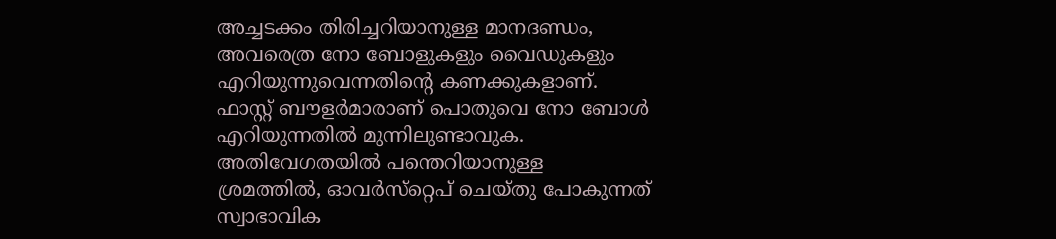അച്ചടക്കം തിരിച്ചറിയാനുള്ള മാനദണ്ഡം, അവരെത്ര നോ ബോളുകളും വൈഡുകളും എറിയുന്നുവെന്നതിന്റെ കണക്കുകളാണ്‌. ഫാസ്റ്റ്‌ ബൗളര്‍മാരാണ്‌ പൊതുവെ നോ ബോള്‍ എറിയുന്നതില്‍ മുന്നിലുണ്ടാവുക. അതിവേഗതയില്‍ പന്തെറിയാനുള്ള ശ്രമത്തില്‍, ഓവര്‍സ്‌റ്റെപ്‌ ചെയ്‌തു പോകുന്നത്‌ സ്വാഭാവിക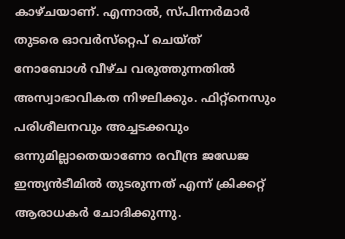കാഴ്‌ചയാണ്‌. എന്നാല്‍, സ്‌പിന്നര്‍മാര്‍ തുടരെ ഓവര്‍സ്‌റ്റെപ്‌ ചെയ്‌ത്‌ നോബോള്‍ വീഴ്‌ച വരുത്തുന്നതില്‍ അസ്വാഭാവികത നിഴലിക്കും. ഫിറ്റ്‌നെസും പരിശീലനവും അച്ചടക്കവും ഒന്നുമില്ലാതെയാണോ രവീന്ദ്ര ജഡേജ ഇന്ത്യന്‍ടീമില്‍ തുടരുന്നത്‌ എന്ന്‌ ക്രിക്കറ്റ്‌ ആരാധകര്‍ ചോദിക്കുന്നു.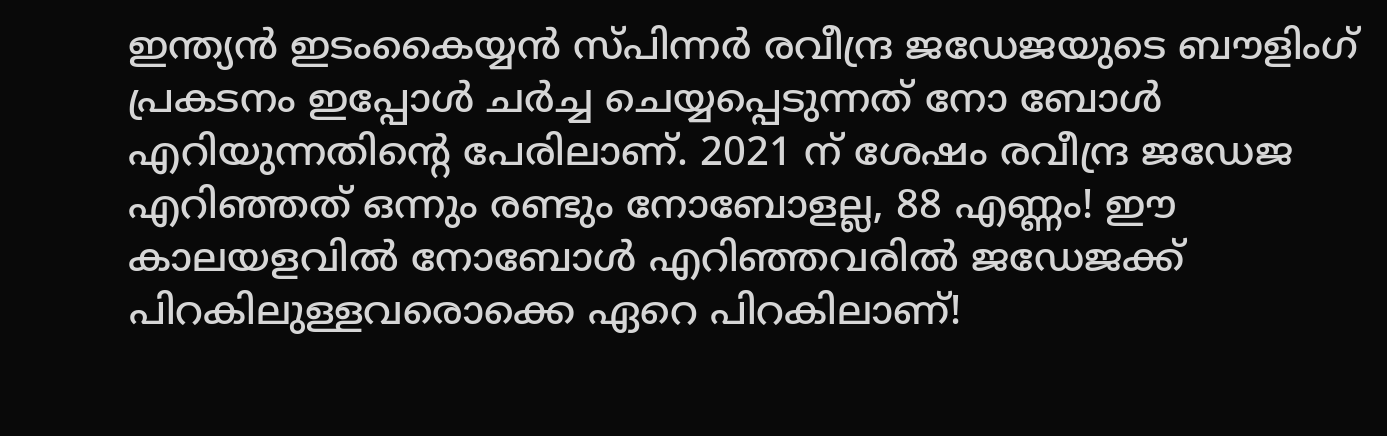ഇന്ത്യന്‍ ഇടംകൈയ്യന്‍ സ്‌പിന്നര്‍ രവീന്ദ്ര ജഡേജയുടെ ബൗളിംഗ്‌ പ്രകടനം ഇപ്പോള്‍ ചര്‍ച്ച ചെയ്യപ്പെടുന്നത്‌ നോ ബോള്‍ എറിയുന്നതിന്റെ പേരിലാണ്‌. 2021 ന്‌ ശേഷം രവീന്ദ്ര ജഡേജ എറിഞ്ഞത്‌ ഒന്നും രണ്ടും നോബോളല്ല, 88 എണ്ണം! ഈ കാലയളവില്‍ നോബോള്‍ എറിഞ്ഞവരില്‍ ജഡേജക്ക്‌ പിറകിലുള്ളവരൊക്കെ ഏറെ പിറകിലാണ്‌!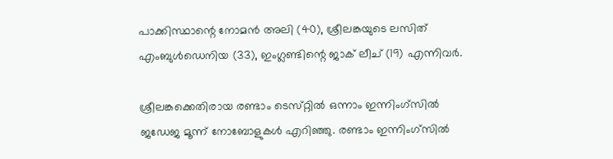പാക്കിസ്ഥാന്റെ നോമന്‍ അലി (40), ശ്രീലങ്കയുടെ ലസിത്‌ എംബുള്‍ഡെനിയ (33), ഇംഗ്ലണ്ടിന്റെ ജാക്‌ ലീച്‌ (19) എന്നിവര്‍.

ശ്രീലങ്കക്കെതിരായ രണ്ടാം ടെസ്‌റ്റില്‍ ഒന്നാം ഇന്നിംഗ്‌സില്‍ ജഡേജ മൂന്ന്‌ നോബോളുകള്‍ എറിഞ്ഞു. രണ്ടാം ഇന്നിംഗ്‌സില്‍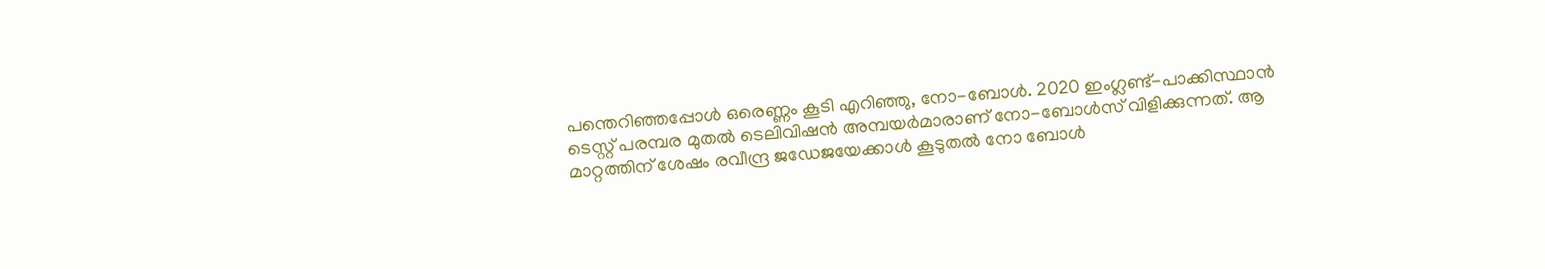പന്തെറിഞ്ഞപ്പോള്‍ ഒരെണ്ണം കൂടി എറിഞ്ഞു, നോ-ബോള്‍. 2020 ഇംഗ്ലണ്ട്‌-പാക്കിസ്ഥാന്‍ ടെസ്റ്റ്‌ പരമ്പര മുതല്‍ ടെലിവിഷന്‍ അമ്പയര്‍മാരാണ്‌ നോ-ബോള്‍സ്‌ വിളിക്കുന്നത്‌. ആ മാറ്റത്തിന്‌ ശേഷം രവീന്ദ്ര ജഡേജയേക്കാള്‍ കൂടുതല്‍ നോ ബോള്‍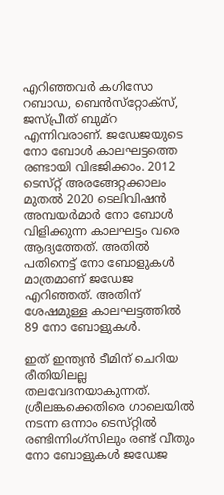എറിഞ്ഞവര്‍ കഗിസോ റബാഡ, ബെന്‍സ്‌റ്റോക്‌സ്‌, ജസ്‌പ്രീത്‌ ബുമ്‌റ എന്നിവരാണ്‌. ജഡേജയുടെ നോ ബോള്‍ കാലഘട്ടത്തെ രണ്ടായി വിഭജിക്കാം. 2012 ടെസ്‌റ്റ്‌ അരങ്ങേറ്റക്കാലം മുതല്‍ 2020 ടെലിവിഷന്‍ അമ്പയര്‍മാര്‍ നോ ബോള്‍ വിളിക്കുന്ന കാലഘട്ടം വരെ ആദ്യത്തേത്‌. അതില്‍ പതിനെട്ട്‌ നോ ബോളുകള്‍ മാത്രമാണ്‌ ജഡേജ എറിഞ്ഞത്‌. അതിന്‌ ശേഷമുള്ള കാലഘട്ടത്തില്‍ 89 നോ ബോളുകള്‍.

ഇത്‌ ഇന്ത്യന്‍ ടീമിന്‌ ചെറിയ രീതിയിലല്ല തലവേദനയാകുന്നത്‌. ശ്രീലങ്കക്കെതിരെ ഗാലെയില്‍ നടന്ന ഒന്നാം ടെസ്‌റ്റില്‍ രണ്ടിന്നിംഗ്‌സിലും രണ്ട്‌ വീതും നോ ബോളുകള്‍ ജഡേജ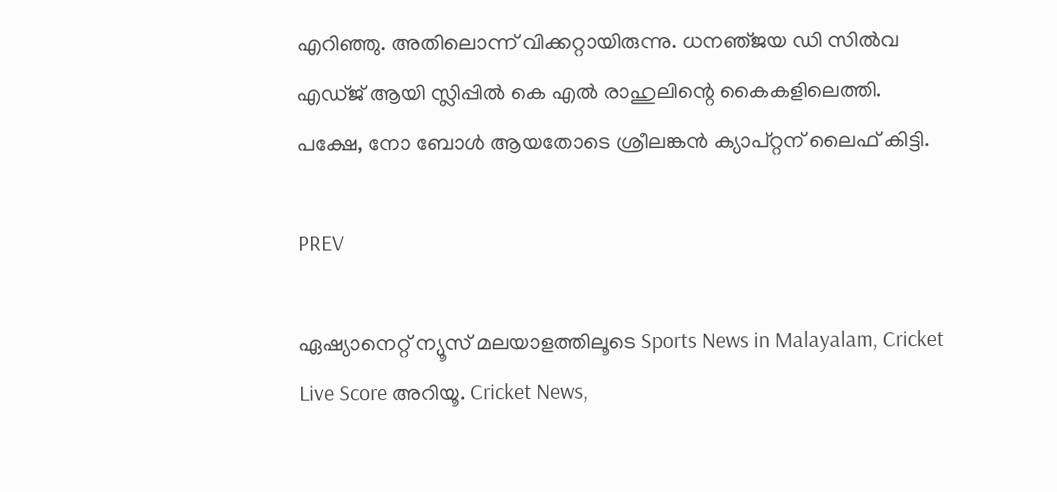എറിഞ്ഞു. അതിലൊന്ന്‌ വിക്കറ്റായിരുന്നു. ധനഞ്‌ജയ ഡി സില്‍വ എഡ്‌ജ്‌ ആയി സ്ലിപ്പില്‍ കെ എല്‍ രാഹുലിന്റെ കൈകളിലെത്തി. പക്ഷേ, നോ ബോള്‍ ആയതോടെ ശ്രീലങ്കന്‍ ക്യാപ്‌റ്റന്‌ ലൈഫ്‌ കിട്ടി.

PREV

ഏഷ്യാനെറ്റ് ന്യൂസ് മലയാളത്തിലൂടെ Sports News in Malayalam, Cricket Live Score അറിയൂ. Cricket News,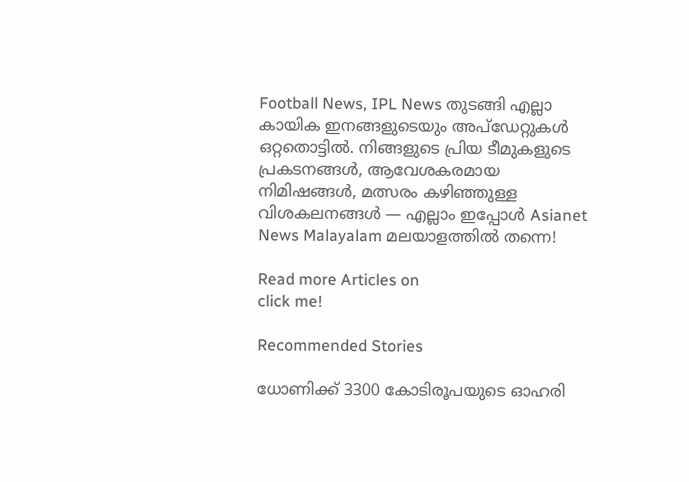Football News, IPL News തുടങ്ങി എല്ലാ കായിക ഇനങ്ങളുടെയും അപ്‌ഡേറ്റുകൾ ഒറ്റതൊട്ടിൽ. നിങ്ങളുടെ പ്രിയ ടീമുകളുടെ പ്രകടനങ്ങൾ, ആവേശകരമായ നിമിഷങ്ങൾ, മത്സരം കഴിഞ്ഞുള്ള വിശകലനങ്ങൾ — എല്ലാം ഇപ്പോൾ Asianet News Malayalam മലയാളത്തിൽ തന്നെ!

Read more Articles on
click me!

Recommended Stories

ധോണിക്ക്‌ 3300 കോടിരൂപയുടെ ഓഹരി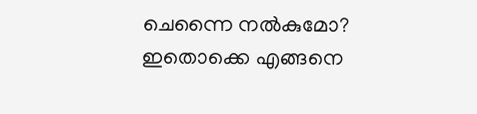ചെന്നൈ നല്‍കുമോ? ഇതൊക്കെ എങ്ങനെ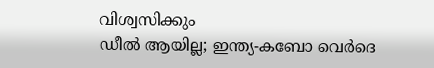വിശ്വസിക്കും
ഡീല്‍ ആയില്ല; ഇന്ത്യ-കബോ വെര്‍ദെ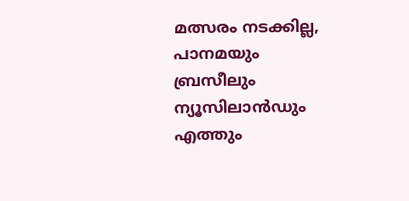മത്സരം നടക്കില്ല, പാനമയും ബ്രസീലും ന്യൂസിലാന്‍ഡും എത്തും